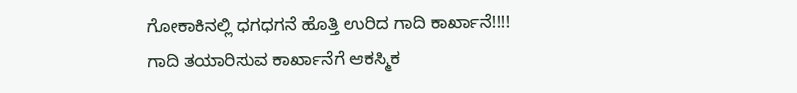ಗೋಕಾಕಿನಲ್ಲಿ ಧಗಧಗನೆ ಹೊತ್ತಿ ಉರಿದ ಗಾದಿ ಕಾರ್ಖಾನೆ!!!!
ಗಾದಿ ತಯಾರಿಸುವ ಕಾರ್ಖಾನೆಗೆ ಆಕಸ್ಮಿಕ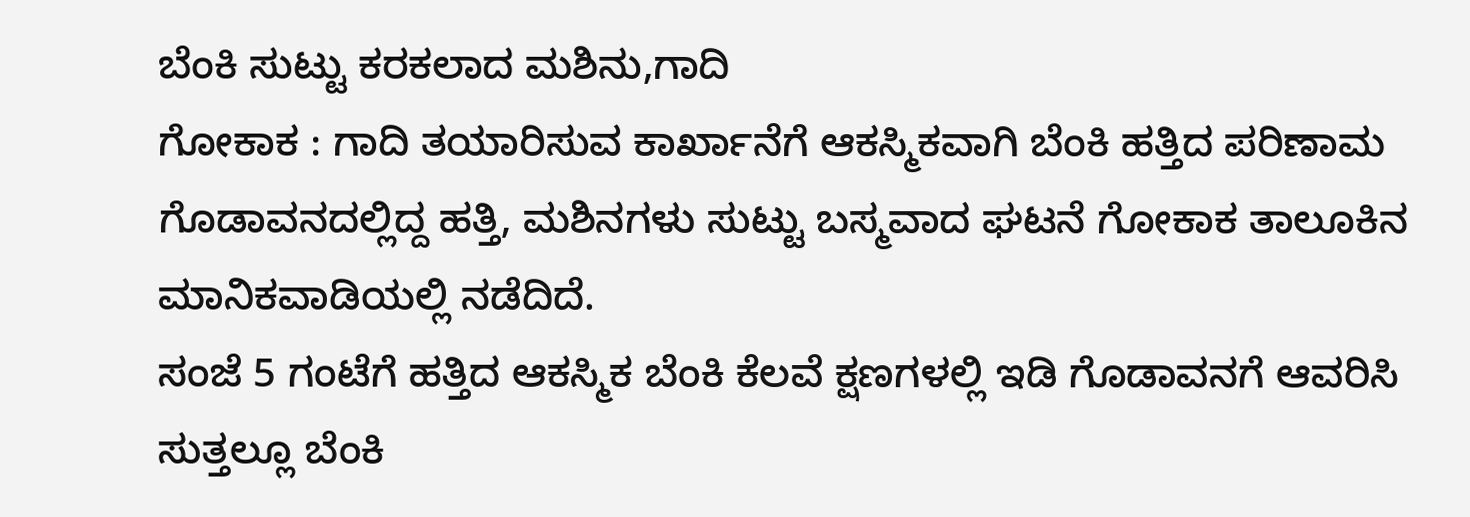ಬೆಂಕಿ ಸುಟ್ಟು ಕರಕಲಾದ ಮಶಿನು,ಗಾದಿ
ಗೋಕಾಕ : ಗಾದಿ ತಯಾರಿಸುವ ಕಾರ್ಖಾನೆಗೆ ಆಕಸ್ಮಿಕವಾಗಿ ಬೆಂಕಿ ಹತ್ತಿದ ಪರಿಣಾಮ ಗೊಡಾವನದಲ್ಲಿದ್ದ ಹತ್ತಿ, ಮಶಿನಗಳು ಸುಟ್ಟು ಬಸ್ಮವಾದ ಘಟನೆ ಗೋಕಾಕ ತಾಲೂಕಿನ ಮಾನಿಕವಾಡಿಯಲ್ಲಿ ನಡೆದಿದೆ.
ಸಂಜೆ 5 ಗಂಟೆಗೆ ಹತ್ತಿದ ಆಕಸ್ಮಿಕ ಬೆಂಕಿ ಕೆಲವೆ ಕ್ಷಣಗಳಲ್ಲಿ ಇಡಿ ಗೊಡಾವನಗೆ ಆವರಿಸಿ ಸುತ್ತಲ್ಲೂ ಬೆಂಕಿ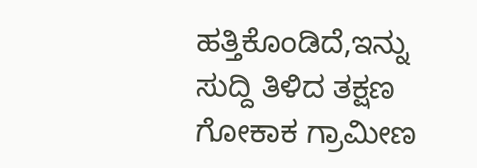ಹತ್ತಿಕೊಂಡಿದೆ,ಇನ್ನು ಸುದ್ದಿ ತಿಳಿದ ತಕ್ಷಣ ಗೋಕಾಕ ಗ್ರಾಮೀಣ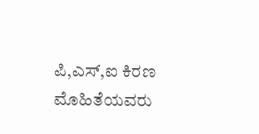ಪಿ,ಎಸ್,ಐ ಕಿರಣ ಮೊಹಿತೆಯವರು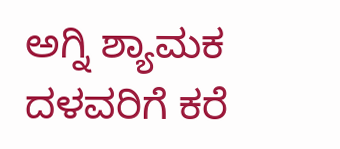ಅಗ್ನಿ ಶ್ಯಾಮಕ ದಳವರಿಗೆ ಕರೆ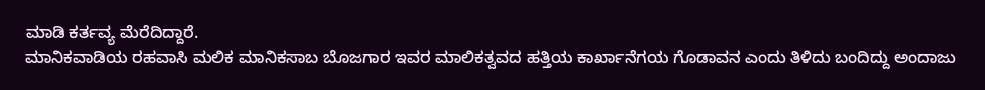ಮಾಡಿ ಕರ್ತವ್ಯ ಮೆರೆದಿದ್ದಾರೆ.
ಮಾನಿಕವಾಡಿಯ ರಹವಾಸಿ ಮಲಿಕ ಮಾನಿಕಸಾಬ ಬೊಜಗಾರ ಇವರ ಮಾಲಿಕತ್ವವದ ಹತ್ತಿಯ ಕಾರ್ಖಾನೆಗಯ ಗೊಡಾವನ ಎಂದು ತಿಳಿದು ಬಂದಿದ್ದು ಅಂದಾಜು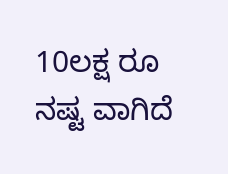10ಲಕ್ಷ ರೂ ನಷ್ಟ ವಾಗಿದೆ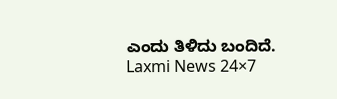ಎಂದು ತಿಳಿದು ಬಂದಿದೆ.
Laxmi News 24×7